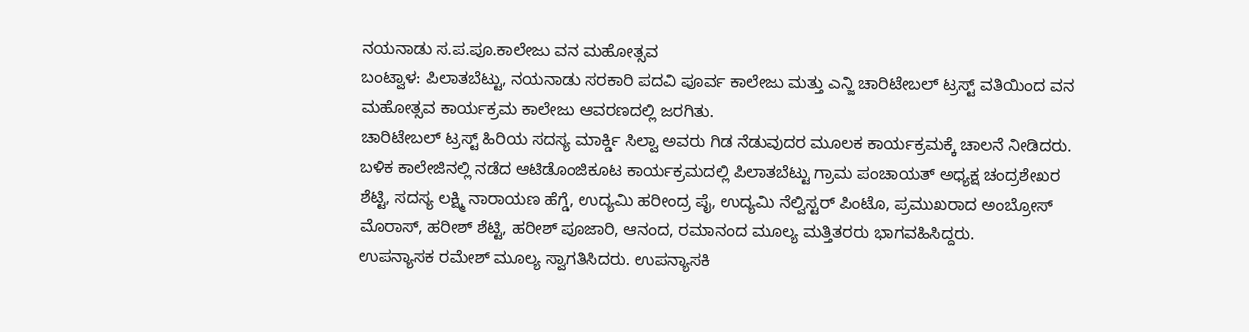ನಯನಾಡು ಸ.ಪ.ಪೂ.ಕಾಲೇಜು ವನ ಮಹೋತ್ಸವ
ಬಂಟ್ವಾಳ: ಪಿಲಾತಬೆಟ್ಟು, ನಯನಾಡು ಸರಕಾರಿ ಪದವಿ ಪೂರ್ವ ಕಾಲೇಜು ಮತ್ತು ಎನ್ಜಿ ಚಾರಿಟೇಬಲ್ ಟ್ರಸ್ಟ್ ವತಿಯಿಂದ ವನ ಮಹೋತ್ಸವ ಕಾರ್ಯಕ್ರಮ ಕಾಲೇಜು ಆವರಣದಲ್ಲಿ ಜರಗಿತು.
ಚಾರಿಟೇಬಲ್ ಟ್ರಸ್ಟ್ ಹಿರಿಯ ಸದಸ್ಯ ಮಾರ್ಕ್ಡಿ ಸಿಲ್ವಾ ಅವರು ಗಿಡ ನೆಡುವುದರ ಮೂಲಕ ಕಾರ್ಯಕ್ರಮಕ್ಕೆ ಚಾಲನೆ ನೀಡಿದರು.
ಬಳಿಕ ಕಾಲೇಜಿನಲ್ಲಿ ನಡೆದ ಆಟಿಡೊಂಜಿಕೂಟ ಕಾರ್ಯಕ್ರಮದಲ್ಲಿ ಪಿಲಾತಬೆಟ್ಟು ಗ್ರಾಮ ಪಂಚಾಯತ್ ಅಧ್ಯಕ್ಷ ಚಂದ್ರಶೇಖರ ಶೆಟ್ಟಿ, ಸದಸ್ಯ ಲಕ್ಷ್ಮಿ ನಾರಾಯಣ ಹೆಗ್ಡೆ, ಉದ್ಯಮಿ ಹರೀಂದ್ರ ಪೈ, ಉದ್ಯಮಿ ನೆಲ್ವಿಸ್ಟರ್ ಪಿಂಟೊ, ಪ್ರಮುಖರಾದ ಅಂಬ್ರೋಸ್ ಮೊರಾಸ್, ಹರೀಶ್ ಶೆಟ್ಟಿ, ಹರೀಶ್ ಪೂಜಾರಿ, ಆನಂದ, ರಮಾನಂದ ಮೂಲ್ಯ ಮತ್ತಿತರರು ಭಾಗವಹಿಸಿದ್ದರು.
ಉಪನ್ಯಾಸಕ ರಮೇಶ್ ಮೂಲ್ಯ ಸ್ವಾಗತಿಸಿದರು. ಉಪನ್ಯಾಸಕಿ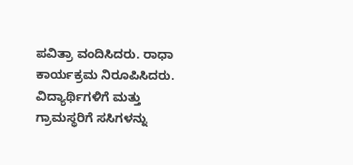ಪವಿತ್ರಾ ವಂದಿಸಿದರು. ರಾಧಾ ಕಾರ್ಯಕ್ರಮ ನಿರೂಪಿಸಿದರು. ವಿದ್ಯಾರ್ಥಿಗಳಿಗೆ ಮತ್ತು ಗ್ರಾಮಸ್ಥರಿಗೆ ಸಸಿಗಳನ್ನು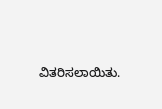ವಿತರಿಸಲಾಯಿತು.